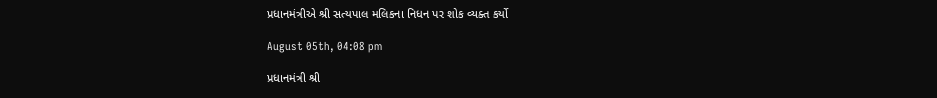પ્રધાનમંત્રીએ શ્રી સત્યપાલ મલિકના નિધન પર શોક વ્યક્ત કર્યો

August 05th, 04:08 pm

પ્રધાનમંત્રી શ્રી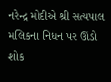નરેન્દ્ર મોદીએ શ્રી સત્યપાલ મલિકના નિધન પર ઊંડો શોક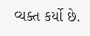વ્યક્ત કર્યો છે.